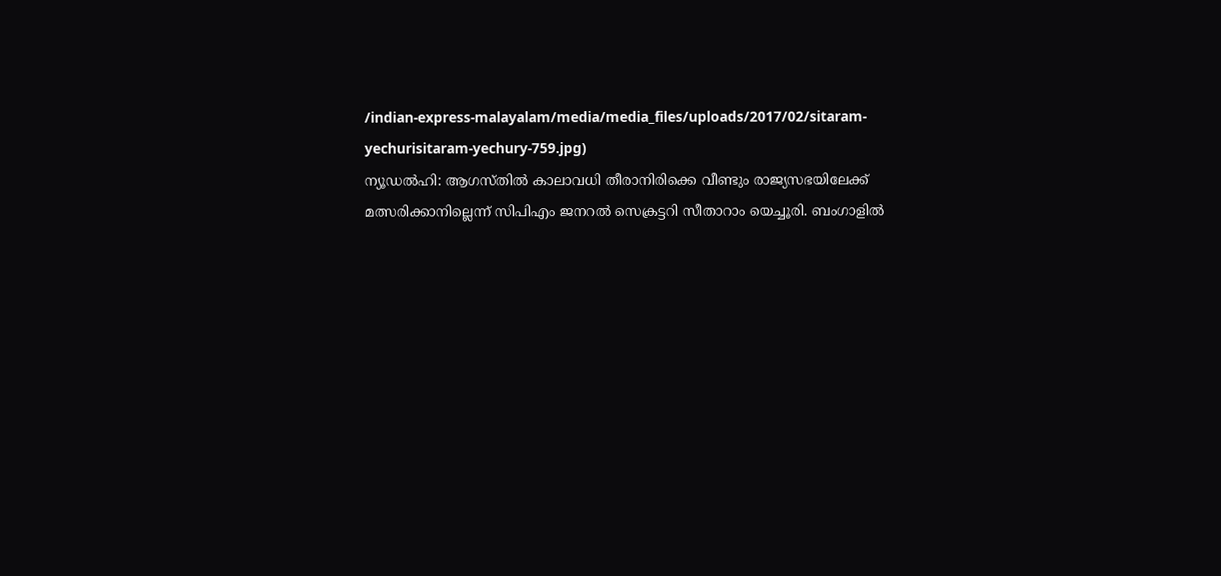/indian-express-malayalam/media/media_files/uploads/2017/02/sitaram-yechurisitaram-yechury-759.jpg)
ന്യൂഡൽഹി: ആഗസ്തിൽ കാലാവധി തീരാനിരിക്കെ വീണ്ടും രാജ്യസഭയിലേക്ക് മത്സരിക്കാനില്ലെന്ന് സിപിഎം ജനറൽ സെക്രട്ടറി സീതാറാം യെച്ചൂരി. ബംഗാളിൽ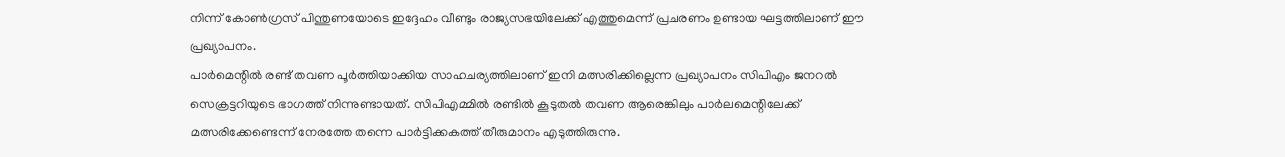നിന്ന് കോൺഗ്രസ് പിന്തുണയോടെ ഇദ്ദേഹം വീണ്ടും രാജ്യസഭയിലേക്ക് എത്തുമെന്ന് പ്രചരണം ഉണ്ടായ ഘട്ടത്തിലാണ് ഈ പ്രഖ്യാപനം.
പാർമെന്റിൽ രണ്ട് തവണ പൂർത്തിയാക്കിയ സാഹചര്യത്തിലാണ് ഇനി മത്സരിക്കില്ലെന്ന പ്രഖ്യാപനം സിപിഎം ജനറൽ സെക്രട്ടറിയുടെ ഭാഗത്ത് നിന്നുണ്ടായത്. സിപിഎമ്മിൽ രണ്ടിൽ കൂടുതൽ തവണ ആരെങ്കിലും പാർലമെന്റിലേക്ക് മത്സരിക്കേണ്ടെന്ന് നേരത്തേ തന്നെ പാർട്ടിക്കകത്ത് തീരുമാനം എടുത്തിരുന്നു.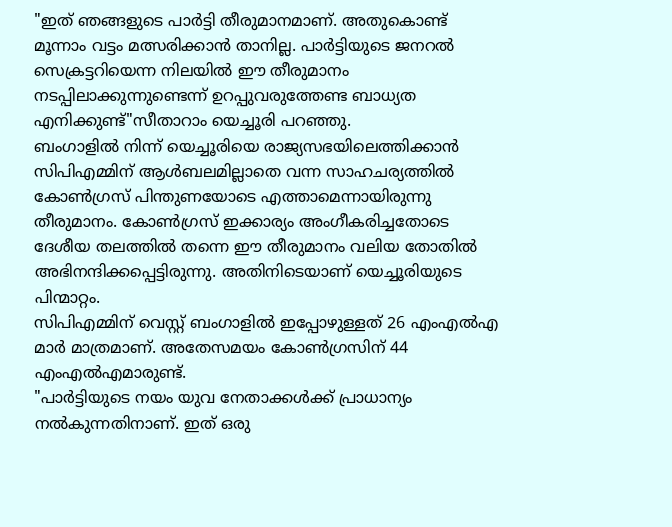"ഇത് ഞങ്ങളുടെ പാർട്ടി തീരുമാനമാണ്. അതുകൊണ്ട് മൂന്നാം വട്ടം മത്സരിക്കാൻ താനില്ല. പാർട്ടിയുടെ ജനറൽ സെക്രട്ടറിയെന്ന നിലയിൽ ഈ തീരുമാനം നടപ്പിലാക്കുന്നുണ്ടെന്ന് ഉറപ്പുവരുത്തേണ്ട ബാധ്യത എനിക്കുണ്ട്"സീതാറാം യെച്ചൂരി പറഞ്ഞു.
ബംഗാളിൽ നിന്ന് യെച്ചൂരിയെ രാജ്യസഭയിലെത്തിക്കാൻ സിപിഎമ്മിന് ആൾബലമില്ലാതെ വന്ന സാഹചര്യത്തിൽ കോൺഗ്രസ് പിന്തുണയോടെ എത്താമെന്നായിരുന്നു തീരുമാനം. കോൺഗ്രസ് ഇക്കാര്യം അംഗീകരിച്ചതോടെ ദേശീയ തലത്തിൽ തന്നെ ഈ തീരുമാനം വലിയ തോതിൽ അഭിനന്ദിക്കപ്പെട്ടിരുന്നു. അതിനിടെയാണ് യെച്ചൂരിയുടെ പിന്മാറ്റം.
സിപിഎമ്മിന് വെസ്റ്റ് ബംഗാളിൽ ഇപ്പോഴുള്ളത് 26 എംഎൽഎ മാർ മാത്രമാണ്. അതേസമയം കോൺഗ്രസിന് 44 എംഎൽഎമാരുണ്ട്.
"പാർട്ടിയുടെ നയം യുവ നേതാക്കൾക്ക് പ്രാധാന്യം നൽകുന്നതിനാണ്. ഇത് ഒരു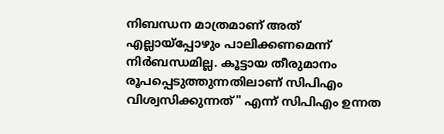നിബന്ധന മാത്രമാണ് അത് എല്ലായ്പ്പോഴും പാലിക്കണമെന്ന് നിർബന്ധമില്ല. കൂട്ടായ തീരുമാനം രൂപപ്പെടുത്തുന്നതിലാണ് സിപിഎം വിശ്വസിക്കുന്നത്" എന്ന് സിപിഎം ഉന്നത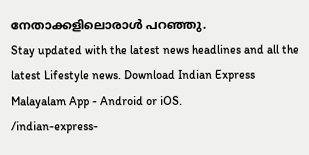നേതാക്കളിലൊരാൾ പറഞ്ഞു.
Stay updated with the latest news headlines and all the latest Lifestyle news. Download Indian Express Malayalam App - Android or iOS.
/indian-express-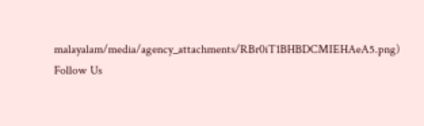malayalam/media/agency_attachments/RBr0iT1BHBDCMIEHAeA5.png)
Follow Us